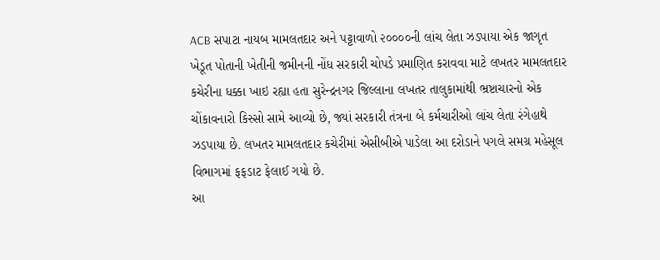ACB સપાટા નાયબ મામલતદાર અને પટ્ટાવાળો ૨૦૦૦૦ની લાંચ લેતા ઝડપાયા એક જાગૃત ખેડૂત પોતાની ખેતીની જમીનની નોંધ સરકારી ચોપડે પ્રમાણિત કરાવવા માટે લખતર મામલતદાર કચેરીના ધક્કા ખાઇ રહ્યા હતા સુરેન્દ્રનગર જિલ્લાના લખતર તાલુકામાંથી ભ્રષ્ટાચારનો એક ચોંકાવનારો કિસ્સો સામે આવ્યો છે, જ્યાં સરકારી તંત્રના બે કર્મચારીઓ લાંચ લેતા રંગેહાથે ઝડપાયા છે. લખતર મામલતદાર કચેરીમાં એસીબીએ પાડેલા આ દરોડાને પગલે સમગ્ર મહેસૂલ વિભાગમાં ફફડાટ ફેલાઈ ગયો છે.
આ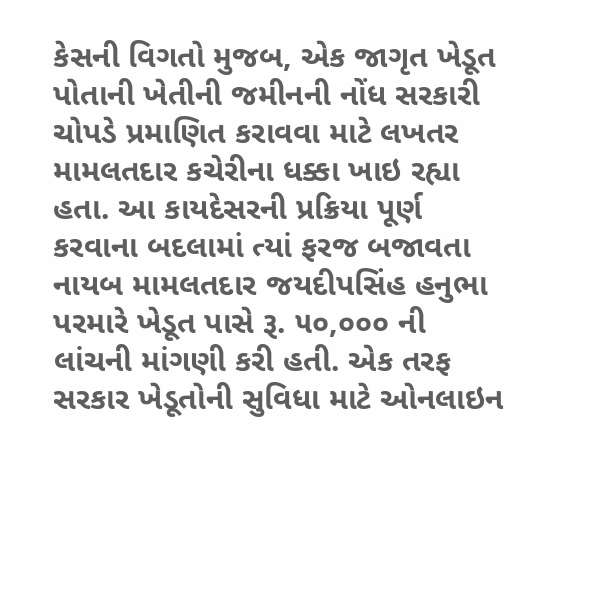કેસની વિગતો મુજબ, એક જાગૃત ખેડૂત પોતાની ખેતીની જમીનની નોંધ સરકારી ચોપડે પ્રમાણિત કરાવવા માટે લખતર મામલતદાર કચેરીના ધક્કા ખાઇ રહ્યા હતા. આ કાયદેસરની પ્રક્રિયા પૂર્ણ કરવાના બદલામાં ત્યાં ફરજ બજાવતા નાયબ મામલતદાર જયદીપસિંહ હનુભા પરમારે ખેડૂત પાસે રૂ. ૫૦,૦૦૦ ની લાંચની માંગણી કરી હતી. એક તરફ સરકાર ખેડૂતોની સુવિધા માટે ઓનલાઇન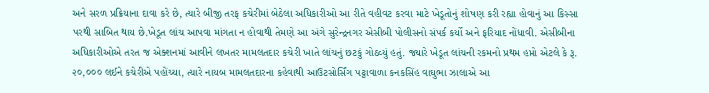અને સરળ પ્રક્રિયાના દાવા કરે છે, ત્યારે બીજી તરફ કચેરીમાં બેઠેલા અધિકારીઓ આ રીતે વહીવટ કરવા માટે ખેડૂતોનું શોષણ કરી રહ્યા હોવાનું આ કિસ્સા પરથી સાબિત થાય છે.ખેડૂત લાંચ આપવા માંગતા ન હોવાથી તેમણે આ અંગે સુરેન્દ્રનગર એસીબી પોલીસનો સંપર્ક કર્યો અને ફરિયાદ નોંધાવી. એસીબીના અધિકારીઓએ તરત જ એક્શનમાં આવીને લખતર મામલતદાર કચેરી ખાતે લાંચનું છટકું ગોઠવ્યું હતું. જ્યારે ખેડૂત લાંચની રકમનો પ્રથમ હપ્તો એટલે કે રૂ. ૨૦,૦૦૦ લઈને કચેરીએ પહોંચ્યા, ત્યારે નાયબ મામલતદારના કહેવાથી આઉટસોર્સિંગ પટ્ટાવાળા કનકસિંહ વાઘુભા ઝાલાએ આ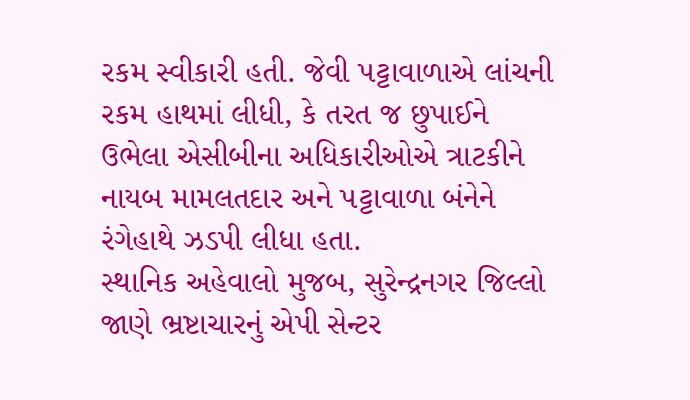રકમ સ્વીકારી હતી. જેવી પટ્ટાવાળાએ લાંચની રકમ હાથમાં લીધી, કે તરત જ છુપાઈને ઉભેલા એસીબીના અધિકારીઓએ ત્રાટકીને નાયબ મામલતદાર અને પટ્ટાવાળા બંનેને રંગેહાથે ઝડપી લીધા હતા.
સ્થાનિક અહેવાલો મુજબ, સુરેન્દ્રનગર જિલ્લો જાણે ભ્રષ્ટાચારનું એપી સેન્ટર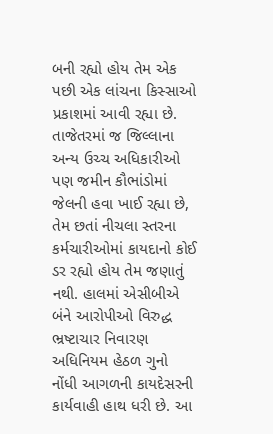બની રહ્યો હોય તેમ એક પછી એક લાંચના કિસ્સાઓ પ્રકાશમાં આવી રહ્યા છે. તાજેતરમાં જ જિલ્લાના અન્ય ઉચ્ચ અધિકારીઓ પણ જમીન કૌભાંડોમાં જેલની હવા ખાઈ રહ્યા છે, તેમ છતાં નીચલા સ્તરના કર્મચારીઓમાં કાયદાનો કોઈ ડર રહ્યો હોય તેમ જણાતું નથી. હાલમાં એસીબીએ બંને આરોપીઓ વિરુદ્ધ ભ્રષ્ટાચાર નિવારણ અધિનિયમ હેઠળ ગુનો નોંધી આગળની કાયદેસરની કાર્યવાહી હાથ ધરી છે. આ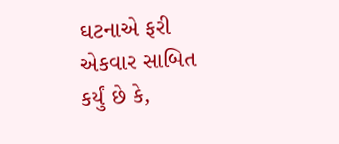ઘટનાએ ફરી એકવાર સાબિત કર્યું છે કે,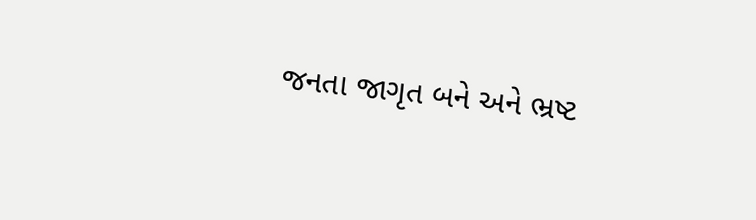જનતા જાગૃત બને અને ભ્રષ્ટ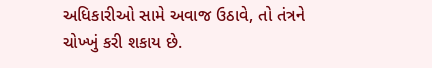અધિકારીઓ સામે અવાજ ઉઠાવે, તો તંત્રને ચોખ્ખું કરી શકાય છે.